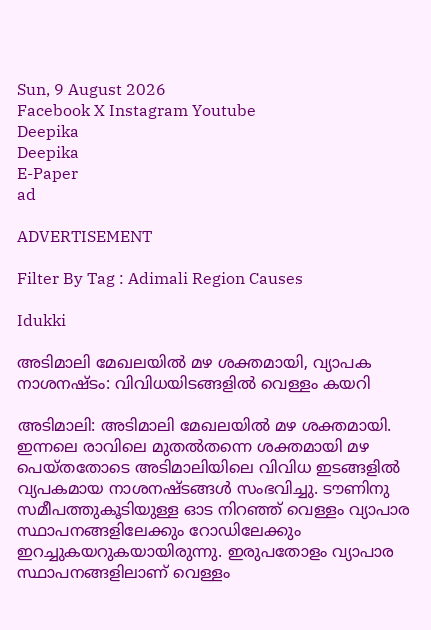Sun, 9 August 2026
Facebook X Instagram Youtube
Deepika
Deepika
E-Paper
ad

ADVERTISEMENT

Filter By Tag : Adimali Region Causes

Idukki

അടിമാലി മേഖലയിൽ മഴ ശക്തമായി, വ്യാപക നാശനഷ്ടം: വിവിധയിടങ്ങളിൽ വെള്ളം കയറി

അടിമാലി: അടിമാലി മേഖലയിൽ മഴ ശക്തമായി. ഇന്നലെ രാവിലെ മുതൽതന്നെ ശക്തമായി മഴ പെയ്തതോടെ അടിമാലിയിലെ വിവിധ ഇടങ്ങളിൽ വ്യപകമായ നാശനഷ്ടങ്ങൾ സംഭവിച്ചു. ടൗണിനു സമീപത്തുകൂടിയുള്ള ഓട നിറഞ്ഞ് വെള്ളം വ്യാപാര സ്ഥാപനങ്ങളിലേക്കും റോഡിലേക്കും ഇറച്ചുകയറുകയായിരുന്നു. ഇരുപതോളം വ്യാപാര സ്ഥാപനങ്ങളിലാണ് വെള്ളം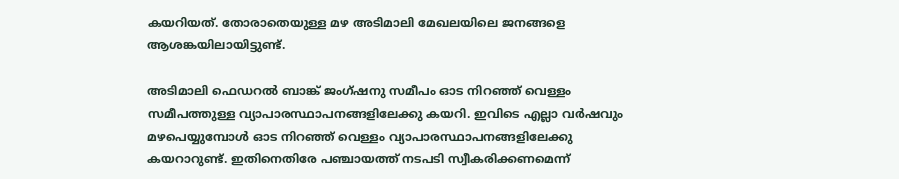കയറിയത്. തോരാതെയുള്ള മഴ അടിമാലി മേഖലയിലെ ജനങ്ങളെ ആശങ്കയിലായിട്ടുണ്ട്.

അടിമാലി ഫെഡറൽ ബാങ്ക് ജംഗ്ഷനു സമീപം ഓട നിറഞ്ഞ് വെള്ളം സമീപത്തുള്ള വ്യാപാരസ്ഥാപനങ്ങളിലേക്കു കയറി. ഇവിടെ എല്ലാ വർഷവും മഴപെയ്യുമ്പോൾ ഓട നിറഞ്ഞ് വെള്ളം വ്യാപാരസ്ഥാപനങ്ങളിലേക്കു കയറാറുണ്ട്. ഇതിനെതിരേ പഞ്ചായത്ത് നടപടി സ്വീകരിക്കണമെന്ന്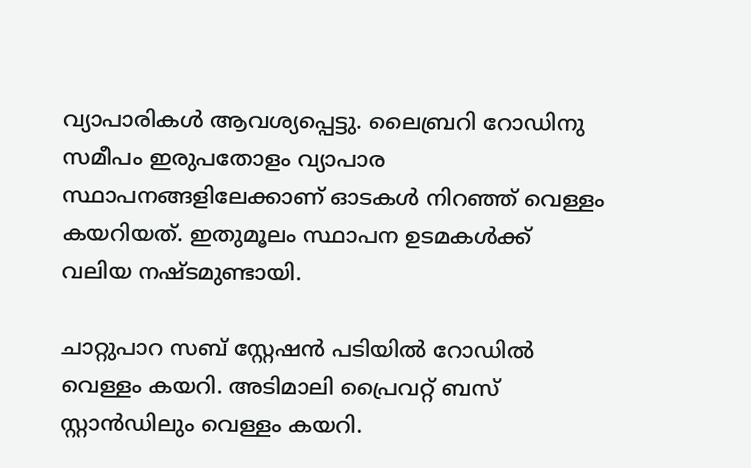വ്യാപാരികൾ ആവശ്യപ്പെട്ടു. ലൈബ്രറി റോഡിനു സമീപം ഇരുപതോളം വ്യാപാര സ്ഥാപനങ്ങളിലേക്കാണ് ഓടകൾ നിറഞ്ഞ് വെള്ളം കയറിയത്. ഇതുമൂലം സ്ഥാപന ഉടമകൾക്ക് വലിയ നഷ്ടമുണ്ടായി.

ചാറ്റുപാറ സബ് സ്റ്റേഷന്‍ പടിയില്‍ റോഡില്‍ വെള്ളം കയറി. അടിമാലി പ്രൈവറ്റ് ബസ് സ്റ്റാൻഡിലും വെള്ളം കയറി.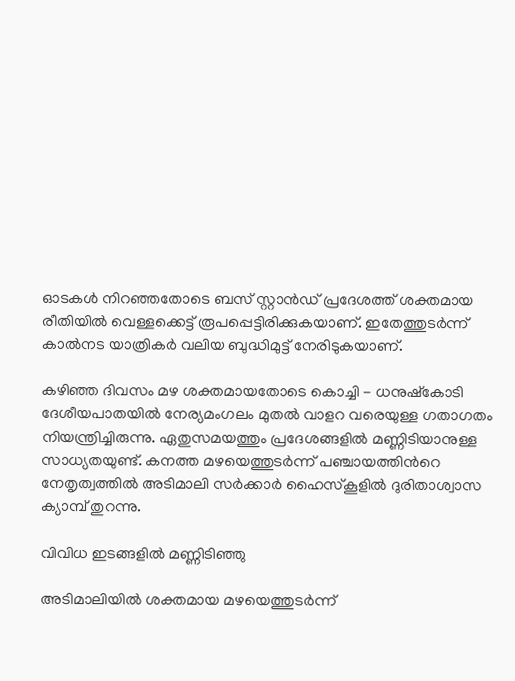ഓടകൾ നിറഞ്ഞതോടെ ബസ് സ്റ്റാൻഡ് പ്രദേശത്ത് ശക്തമായ രീതിയിൽ വെള്ളക്കെട്ട് രൂപപ്പെട്ടിരിക്കുകയാണ്. ഇതേത്തുടർന്ന് കാൽനട യാത്രികർ വലിയ ബുദ്ധിമുട്ട് നേരിടുകയാണ്.

കഴിഞ്ഞ ദിവസം മഴ ശക്തമായതോടെ കൊച്ചി - ധനുഷ്കോടി ദേശീയപാതയിൽ നേര്യമംഗലം മുതൽ വാളറ വരെയുള്ള ഗതാഗതം നിയന്ത്രിച്ചിരുന്നു. ഏതുസമയത്തും പ്രദേശങ്ങളിൽ മണ്ണിടിയാനുള്ള സാധ്യതയുണ്ട്. കനത്ത മഴയെത്തുടർന്ന് പഞ്ചായത്തിന്‍റെ നേതൃത്വത്തിൽ അടിമാലി സർക്കാർ ഹൈസ്കൂളിൽ ദുരിതാശ്വാസ ക്യാമ്പ് തുറന്നു.

വിവിധ ഇടങ്ങളിൽ മണ്ണിടിഞ്ഞു

അടിമാലിയിൽ ശക്തമായ മഴയെത്തുടർന്ന്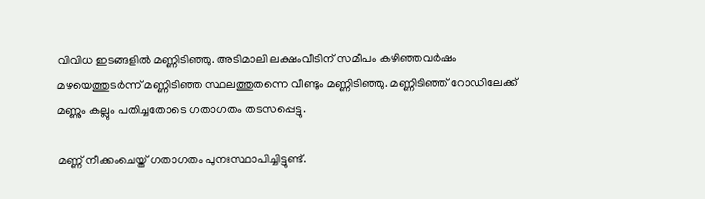വിവിധ ഇടങ്ങളിൽ മണ്ണിടിഞ്ഞു. അടിമാലി ലക്ഷംവീടിന് സമീപം കഴിഞ്ഞവർഷം മഴയെത്തുടർന്ന് മണ്ണിടിഞ്ഞ സ്ഥലത്തുതന്നെ വീണ്ടും മണ്ണിടിഞ്ഞു. മണ്ണിടിഞ്ഞ് റോഡിലേക്ക് മണ്ണും കല്ലും പതിച്ചതോടെ ഗതാഗതം തടസപ്പെട്ടു.

മണ്ണ് നീക്കംചെയ്ത് ഗതാഗതം പുനഃസ്ഥാപിച്ചിട്ടുണ്ട്.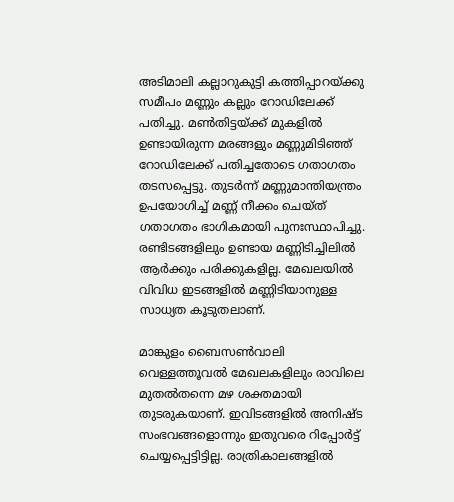അടിമാലി കല്ലാറുകുട്ടി കത്തിപ്പാറയ്ക്കു സമീപം മണ്ണും കല്ലും റോഡിലേക്ക് പതിച്ചു. മൺതിട്ടയ്ക്ക് മുകളിൽ ഉണ്ടായിരുന്ന മരങ്ങളും മണ്ണുമിടിഞ്ഞ് റോഡിലേക്ക് പതിച്ചതോടെ ഗതാഗതം തടസപ്പെട്ടു. തുടർന്ന് മണ്ണുമാന്തിയന്ത്രം ഉപയോഗിച്ച് മണ്ണ് നീക്കം ചെയ്ത് ഗതാഗതം ഭാഗികമായി പുനഃസ്ഥാപിച്ചു. രണ്ടിടങ്ങളിലും ഉണ്ടായ മണ്ണിടിച്ചിലിൽ ആർക്കും പരിക്കുകളില്ല. മേഖലയിൽ വിവിധ ഇടങ്ങളിൽ മണ്ണിടിയാനുള്ള സാധ്യത കൂടുതലാണ്.

മാങ്കുളം ബൈസൺവാലി വെള്ളത്തൂവൽ മേഖലകളിലും രാവിലെ മുതൽതന്നെ മഴ ശക്തമായി തുടരുകയാണ്. ഇവിടങ്ങളിൽ അനിഷ്ട സംഭവങ്ങളൊന്നും ഇതുവരെ റിപ്പോർട്ട് ചെയ്യപ്പെട്ടിട്ടില്ല. രാത്രികാലങ്ങളിൽ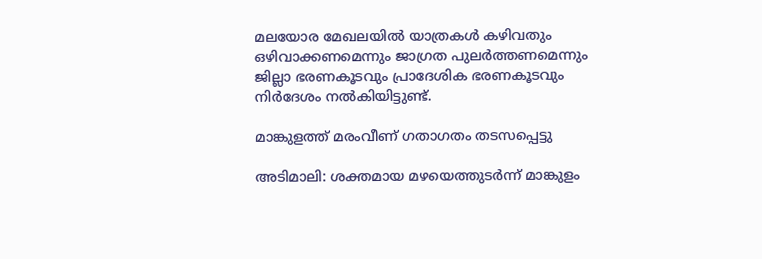മലയോര മേഖലയിൽ യാത്രകൾ കഴിവതും ഒഴിവാക്കണമെന്നും ജാഗ്രത പുലർത്തണമെന്നും ജില്ലാ ഭരണകൂടവും പ്രാദേശിക ഭരണകൂടവും നിർദേശം നൽകിയിട്ടുണ്ട്.

മാങ്കുളത്ത് മരംവീണ് ഗതാഗതം തടസപ്പെട്ടു

അടിമാലി: ശക്തമായ മഴയെത്തുടർന്ന് മാങ്കുളം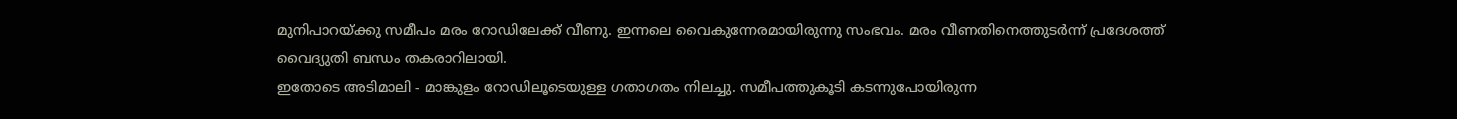മുനിപാറയ്ക്കു സമീപം മരം റോഡിലേക്ക് വീണു. ഇന്നലെ വൈകുന്നേരമായിരുന്നു സംഭവം. മരം വീണതിനെത്തുടർന്ന് പ്രദേശത്ത് വൈദ്യുതി ബന്ധം തകരാറിലായി.
ഇതോടെ അടിമാലി - മാങ്കുളം റോഡിലൂടെയുള്ള ഗതാഗതം നിലച്ചു. സമീപത്തുകൂടി കടന്നുപോയിരുന്ന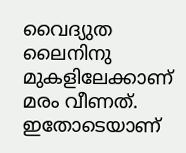വൈദ്യുത ലൈനിനു മുകളിലേക്കാണ് മരം വീണത്. ഇതോടെയാണ്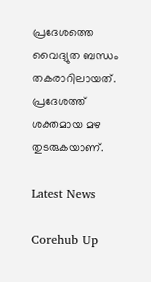പ്രദേശത്തെ വൈദ്യുത ബന്ധം തകരാറിലായത്. പ്രദേശത്ത് ശക്തമായ മഴ തുടരുകയാണ്.

Latest News

Corehub Up